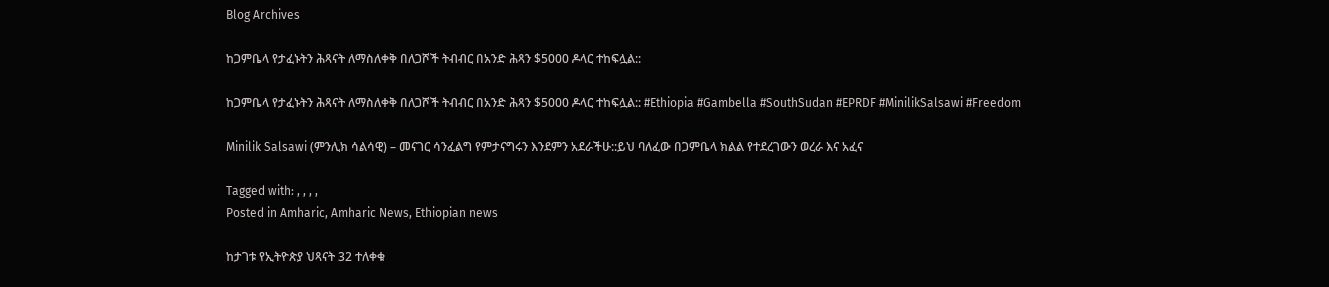Blog Archives

ከጋምቤላ የታፈኑትን ሕጻናት ለማስለቀቅ በለጋሾች ትብብር በአንድ ሕጻን $5000 ዶላር ተከፍሏል::

ከጋምቤላ የታፈኑትን ሕጻናት ለማስለቀቅ በለጋሾች ትብብር በአንድ ሕጻን $5000 ዶላር ተከፍሏል:: #Ethiopia #Gambella #SouthSudan #EPRDF #MinilikSalsawi #Freedom

Minilik Salsawi (ምንሊክ ሳልሳዊ) – መናገር ሳንፈልግ የምታናግሩን እንደምን አደራችሁ::ይህ ባለፈው በጋምቤላ ክልል የተደረገውን ወረራ እና አፈና

Tagged with: , , , ,
Posted in Amharic, Amharic News, Ethiopian news

ከታገቱ የኢትዮጵያ ህጻናት 32 ተለቀቁ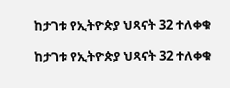ከታገቱ የኢትዮጵያ ህጻናት 32 ተለቀቁ

ከታገቱ የኢትዮጵያ ህጻናት 32 ተለቀቁ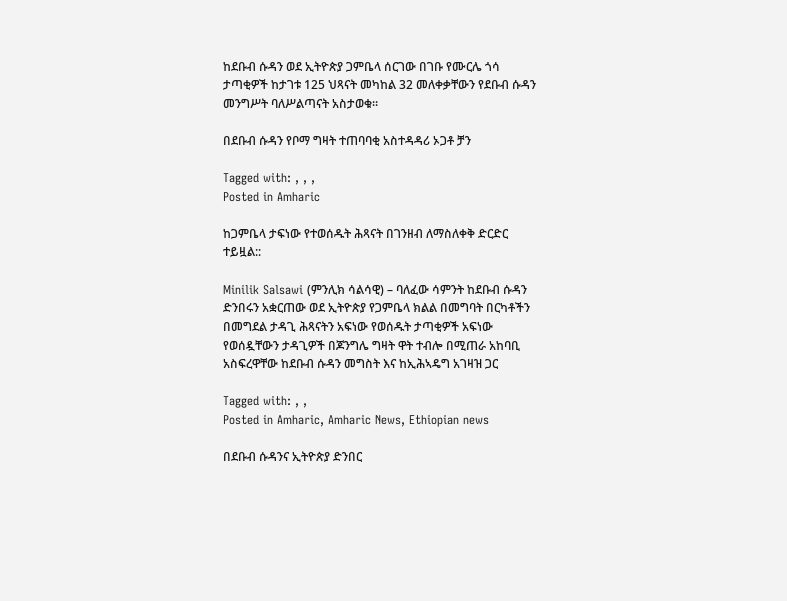ከደቡብ ሱዳን ወደ ኢትዮጵያ ጋምቤላ ሰርገው በገቡ የሙርሌ ጎሳ ታጣቂዎች ከታገቱ 125 ህጻናት መካከል 32 መለቀቃቸውን የደቡብ ሱዳን መንግሥት ባለሥልጣናት አስታወቁ።

በደቡብ ሱዳን የቦማ ግዛት ተጠባባቂ አስተዳዳሪ ኦጋቶ ቻን

Tagged with: , , ,
Posted in Amharic

ከጋምቤላ ታፍነው የተወሰዱት ሕጻናት በገንዘብ ለማስለቀቅ ድርድር ተይዟል::

Minilik Salsawi (ምንሊክ ሳልሳዊ) – ባለፈው ሳምንት ከደቡብ ሱዳን ድንበሩን አቋርጠው ወደ ኢትዮጵያ የጋምቤላ ክልል በመግባት በርካቶችን በመግደል ታዳጊ ሕጻናትን አፍነው የወሰዱት ታጣቂዎች አፍነው የወሰዷቸውን ታዳጊዎች በጆንግሌ ግዛት ዋት ተብሎ በሚጠራ አከባቢ አስፍረዋቸው ከደቡብ ሱዳን መግስት እና ከኢሕኣዴግ አገዛዝ ጋር

Tagged with: , ,
Posted in Amharic, Amharic News, Ethiopian news

በደቡብ ሱዳንና ኢትዮጵያ ድንበር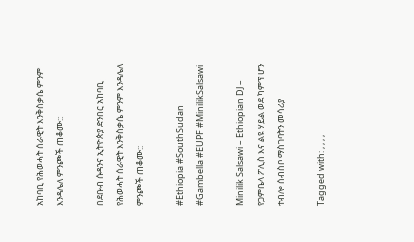አከባቢ የሕወሓት ሰራዊት እንቅስቃሴ ምንም እንዳሌለ ምንጮች ጠቆሙ::

በደቡብ ሱዳንና ኢትዮጵያ ድንበር አከባቢ የሕወሓት ሰራዊት እንቅስቃሴ ምንም እንዳሌለ ምንጮች ጠቆሙ::

#Ethiopia #SouthSudan #Gambella #EUPF #MinilikSalsawi

Minilik Salsawi – Ethiopian DJ – የጋምቤላ ፖሊስ እና ልዩ ሃይል ወደ ካምፕ ሆን ተብሎ ሰብስቦ ማስገባትን መሳሪያ

Tagged with: , , , ,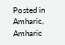Posted in Amharic, Amharic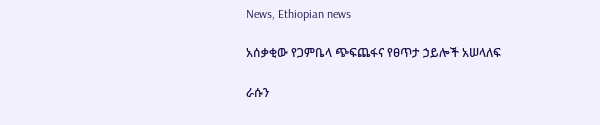News, Ethiopian news

አሰቃቂው የጋምቤላ ጭፍጨፋና የፀጥታ ኃይሎች አሠላለፍ

ራሱን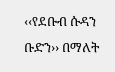‹‹የደቡብ ሱዳን ቡድን›› በማለት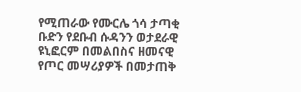የሚጠራው የሙርሌ ጎሳ ታጣቂ ቡድን የደቡብ ሱዳንን ወታደራዊ ዩኒፎርም በመልበስና ዘመናዊ የጦር መሣሪያዎች በመታጠቅ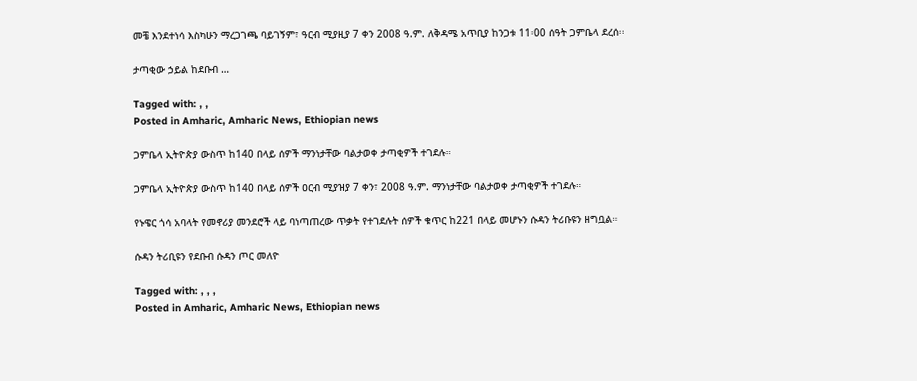መቼ እንደተነሳ እስካሁን ማረጋገጫ ባይገኝም፣ ዓርብ ሚያዚያ 7 ቀን 2008 ዓ.ም. ለቅዳሜ አጥቢያ ከንጋቱ 11፡00 ሰዓት ጋምቤላ ደረሰ፡፡

ታጣቂው ኃይል ከደቡብ …

Tagged with: , ,
Posted in Amharic, Amharic News, Ethiopian news

ጋምቤላ ኢትዮጵያ ውስጥ ከ140 በላይ ሰዎች ማንነታቸው ባልታወቀ ታጣቂዎች ተገደሉ።

ጋምቤላ ኢትዮጵያ ውስጥ ከ140 በላይ ሰዎች ዐርብ ሚያዝያ 7 ቀን፣ 2008 ዓ.ም. ማንነታቸው ባልታወቀ ታጣቂዎች ተገደሉ።

የኑዌር ጎሳ አባላት የመኖሪያ መንደሮች ላይ ባነጣጠረው ጥቃት የተገደሉት ሰዎች ቁጥር ከ221 በላይ መሆኑን ሱዳን ትሪቡዩን ዘግቧል።

ሱዳን ትሪቢዩን የደቡብ ሱዳን ጦር መለዮ

Tagged with: , , ,
Posted in Amharic, Amharic News, Ethiopian news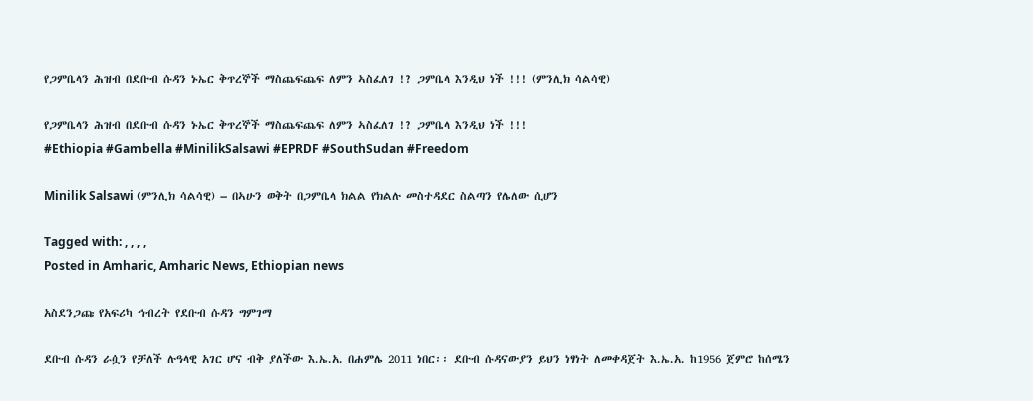የጋምቤላን ሕዝብ በደቡብ ሱዳን ኑኤር ቅጥረኞች ማስጨፍጨፍ ለምን ኣስፈለገ !? ጋምቤላ እንዲህ ነች !!! (ምንሊክ ሳልሳዊ)

የጋምቤላን ሕዝብ በደቡብ ሱዳን ኑኤር ቅጥረኞች ማስጨፍጨፍ ለምን ኣስፈለገ !? ጋምቤላ እንዲህ ነች !!!
#Ethiopia #Gambella #MinilikSalsawi #EPRDF #SouthSudan #Freedom

Minilik Salsawi (ምንሊክ ሳልሳዊ) – በኣሁን ወቅት በጋምቤላ ክልል የክልሉ መስተዳደር ስልጣን የሌለው ሲሆን

Tagged with: , , , ,
Posted in Amharic, Amharic News, Ethiopian news

አስደንጋጩ የአፍሪካ ኅብረት የደቡብ ሱዳን ግምገማ

ደቡብ ሱዳን ራሷን የቻለች ሉዓላዊ አገር ሆና ብቅ ያለችው እ.ኤ.አ. በሐምሌ 2011 ነበር፡፡ ደቡብ ሱዳናውያን ይህን ነፃነት ለመቀዳጀት እ.ኤ.አ. ከ1956 ጀምሮ ከሰሜን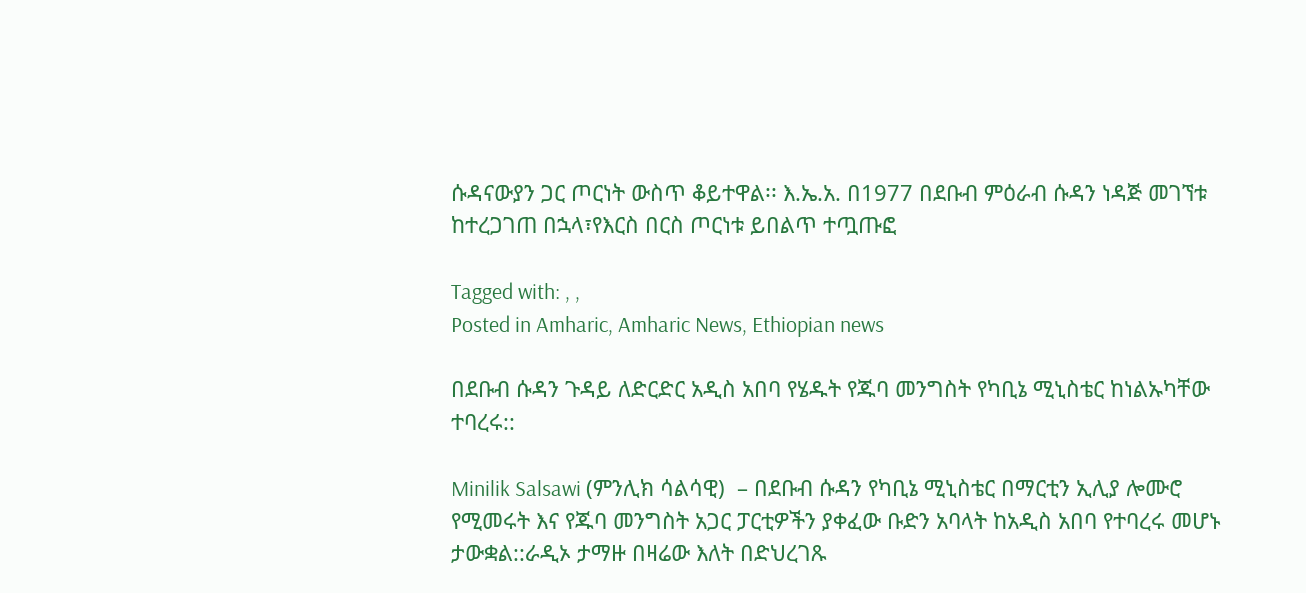ሱዳናውያን ጋር ጦርነት ውስጥ ቆይተዋል፡፡ እ.ኤ.አ. በ1977 በደቡብ ምዕራብ ሱዳን ነዳጅ መገኘቱ ከተረጋገጠ በኋላ፣የእርስ በርስ ጦርነቱ ይበልጥ ተጧጡፎ

Tagged with: , ,
Posted in Amharic, Amharic News, Ethiopian news

በደቡብ ሱዳን ጉዳይ ለድርድር አዲስ አበባ የሄዱት የጁባ መንግስት የካቢኔ ሚኒስቴር ከነልኡካቸው ተባረሩ::

Minilik Salsawi (ምንሊክ ሳልሳዊ)  – በደቡብ ሱዳን የካቢኔ ሚኒስቴር በማርቲን ኢሊያ ሎሙሮ የሚመሩት እና የጁባ መንግስት አጋር ፓርቲዎችን ያቀፈው ቡድን አባላት ከአዲስ አበባ የተባረሩ መሆኑ ታውቋል::ራዲኦ ታማዙ በዛሬው እለት በድህረገጹ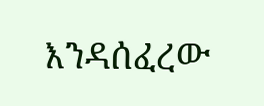እንዳሰፈረው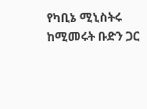የካቢኔ ሚኒስትሩ ከሚመሩት ቡድን ጋር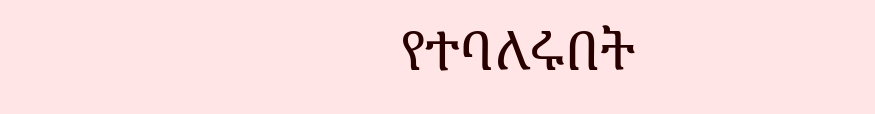የተባለሩበት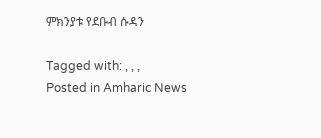ምክንያቱ የደቡብ ሱዳን

Tagged with: , , ,
Posted in Amharic News